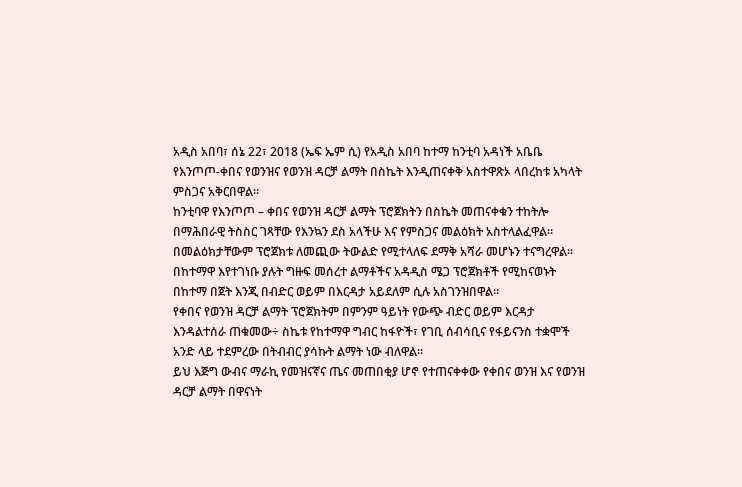አዲስ አበባ፣ ሰኔ 22፣ 2018 (ኤፍ ኤም ሲ) የአዲስ አበባ ከተማ ከንቲባ አዳነች አቤቤ የእንጦጦ-ቀበና የወንዝና የወንዝ ዳርቻ ልማት በስኬት እንዲጠናቀቅ አስተዋጽኦ ላበረከቱ አካላት ምስጋና አቅርበዋል፡፡
ከንቲባዋ የእንጦጦ – ቀበና የወንዝ ዳርቻ ልማት ፕሮጀክትን በስኬት መጠናቀቁን ተከትሎ በማሕበራዊ ትስስር ገጻቸው የእንኳን ደስ አላችሁ እና የምስጋና መልዕክት አስተላልፈዋል።
በመልዕክታቸውም ፕሮጀክቱ ለመጪው ትውልድ የሚተላለፍ ደማቅ አሻራ መሆኑን ተናግረዋል።
በከተማዋ እየተገነቡ ያሉት ግዙፍ መሰረተ ልማቶችና አዳዲስ ሜጋ ፕሮጀክቶች የሚከናወኑት በከተማ በጀት እንጂ በብድር ወይም በእርዳታ አይደለም ሲሉ አስገንዝበዋል።
የቀበና የወንዝ ዳርቻ ልማት ፕሮጀክትም በምንም ዓይነት የውጭ ብድር ወይም እርዳታ እንዳልተሰራ ጠቁመው÷ ስኬቱ የከተማዋ ግብር ከፋዮች፣ የገቢ ሰብሳቢና የፋይናንስ ተቋሞች አንድ ላይ ተደምረው በትብብር ያሳኩት ልማት ነው ብለዋል።
ይህ እጅግ ውብና ማራኪ የመዝናኛና ጤና መጠበቂያ ሆኖ የተጠናቀቀው የቀበና ወንዝ እና የወንዝ ዳርቻ ልማት በዋናነት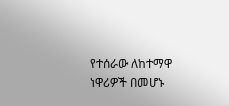የተሰራው ለከተማዋ ነዋሪዎች በመሆኑ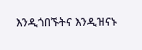እንዲጎበኙትና እንዲዝናኑ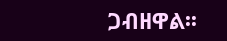ጋብዘዋል፡፡